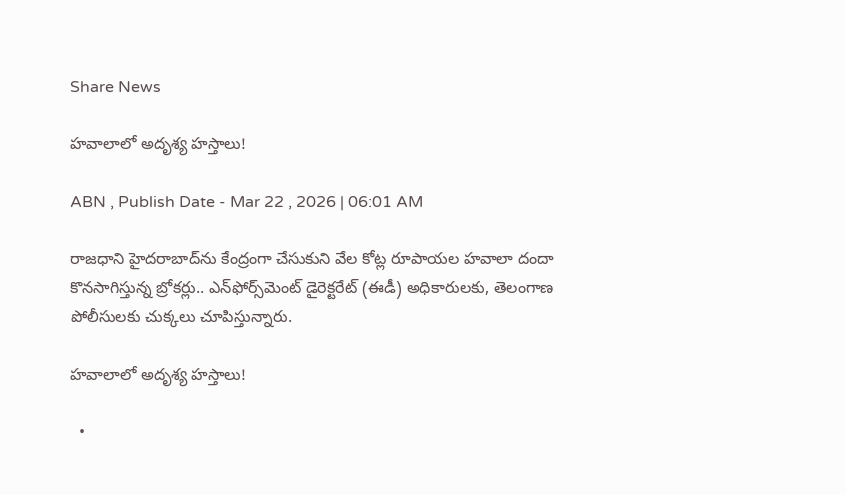Share News

హవాలాలో అదృశ్య హస్తాలు!

ABN , Publish Date - Mar 22 , 2026 | 06:01 AM

రాజధాని హైదరాబాద్‌ను కేంద్రంగా చేసుకుని వేల కోట్ల రూపాయల హవాలా దందా కొనసాగిస్తున్న బ్రోకర్లు.. ఎన్‌ఫోర్స్‌మెంట్‌ డైరెక్టరేట్‌ (ఈడీ) అధికారులకు, తెలంగాణ పోలీసులకు చుక్కలు చూపిస్తున్నారు.

హవాలాలో అదృశ్య హస్తాలు!

  •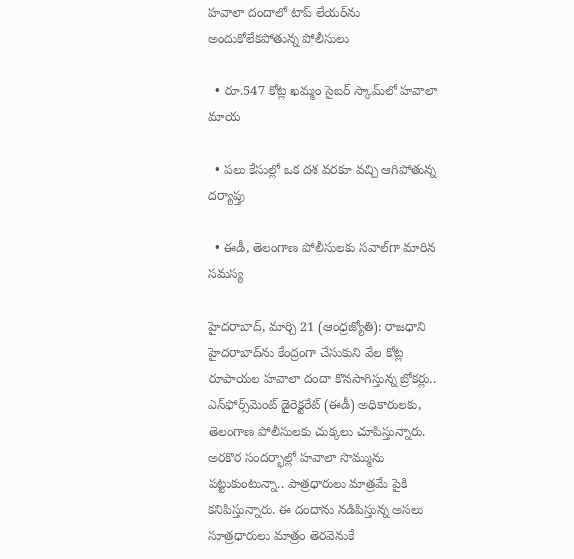హవాలా దందాలో టాప్‌ లేయర్‌ను అందుకోలేకపోతున్న పోలీసులు

  • రూ.547 కోట్ల ఖమ్మం సైబర్‌ స్కామ్‌లో హవాలా మాయ

  • పలు కేసుల్లో ఒక దశ వరకూ వచ్చి ఆగిపోతున్న దర్యాప్తు

  • ఈడీ, తెలంగాణ పోలీసులకు సవాల్‌గా మారిన సమస్య

హైదరాబాద్‌, మార్చి 21 (ఆంధ్రజ్యోతి): రాజధాని హైదరాబాద్‌ను కేంద్రంగా చేసుకుని వేల కోట్ల రూపాయల హవాలా దందా కొనసాగిస్తున్న బ్రోకర్లు.. ఎన్‌ఫోర్స్‌మెంట్‌ డైరెక్టరేట్‌ (ఈడీ) అధికారులకు, తెలంగాణ పోలీసులకు చుక్కలు చూపిస్తున్నారు. అరకొర సందర్భాల్లో హవాలా సొమ్మును పట్టుకుంటున్నా.. పాత్రధారులు మాత్రమే పైకి కనిపిస్తున్నారు. ఈ దందాను నడిపిస్తున్న అసలు సూత్రధారులు మాత్రం తెరవెనుకే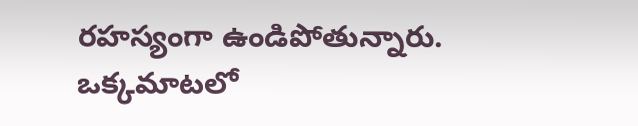రహస్యంగా ఉండిపోతున్నారు. ఒక్కమాటలో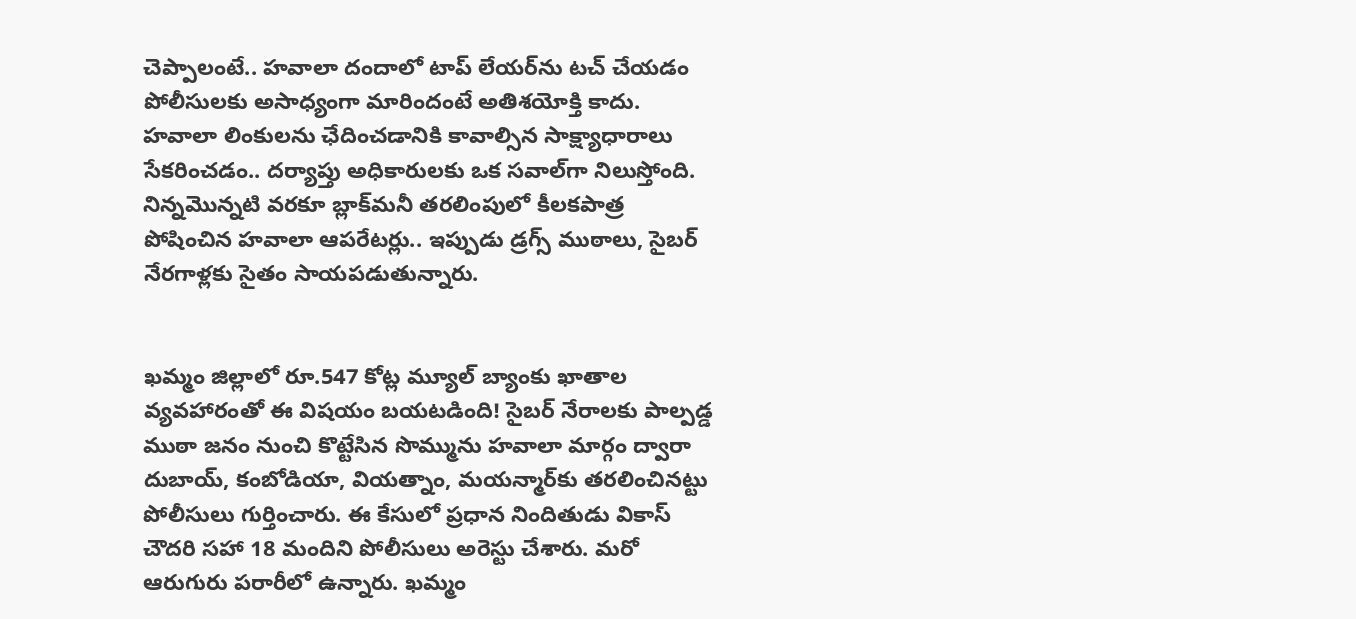చెప్పాలంటే.. హవాలా దందాలో టాప్‌ లేయర్‌ను టచ్‌ చేయడం పోలీసులకు అసాధ్యంగా మారిందంటే అతిశయోక్తి కాదు. హవాలా లింకులను ఛేదించడానికి కావాల్సిన సాక్ష్యాధారాలు సేకరించడం.. దర్యాప్తు అధికారులకు ఒక సవాల్‌గా నిలుస్తోంది. నిన్నమొన్నటి వరకూ బ్లాక్‌మనీ తరలింపులో కీలకపాత్ర పోషించిన హవాలా ఆపరేటర్లు.. ఇప్పుడు డ్రగ్స్‌ ముఠాలు, సైబర్‌ నేరగాళ్లకు సైతం సాయపడుతున్నారు.


ఖమ్మం జిల్లాలో రూ.547 కోట్ల మ్యూల్‌ బ్యాంకు ఖాతాల వ్యవహారంతో ఈ విషయం బయటడింది! సైబర్‌ నేరాలకు పాల్పడ్డ ముఠా జనం నుంచి కొట్టేసిన సొమ్మును హవాలా మార్గం ద్వారా దుబాయ్‌, కంబోడియా, వియత్నాం, మయన్మార్‌కు తరలించినట్టు పోలీసులు గుర్తించారు. ఈ కేసులో ప్రధాన నిందితుడు వికాస్‌ చౌదరి సహా 18 మందిని పోలీసులు అరెస్టు చేశారు. మరో ఆరుగురు పరారీలో ఉన్నారు. ఖమ్మం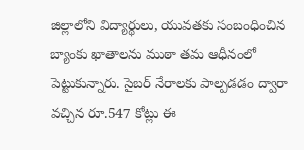జిల్లాలోని విద్యార్థులు, యువతకు సంబంధించిన బ్యాంకు ఖాతాలను ముఠా తమ ఆధీనంలో పెట్టుకున్నారు. సైబర్‌ నేరాలకు పాల్పడడం ద్వారా వచ్చిన రూ.547 కోట్లు ఈ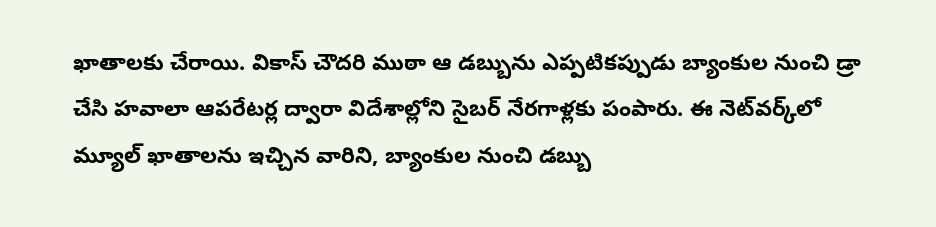ఖాతాలకు చేరాయి. వికాస్‌ చౌదరి ముఠా ఆ డబ్బును ఎప్పటికప్పుడు బ్యాంకుల నుంచి డ్రా చేసి హవాలా ఆపరేటర్ల ద్వారా విదేశాల్లోని సైబర్‌ నేరగాళ్లకు పంపారు. ఈ నెట్‌వర్క్‌లో మ్యూల్‌ ఖాతాలను ఇచ్చిన వారిని, బ్యాంకుల నుంచి డబ్బు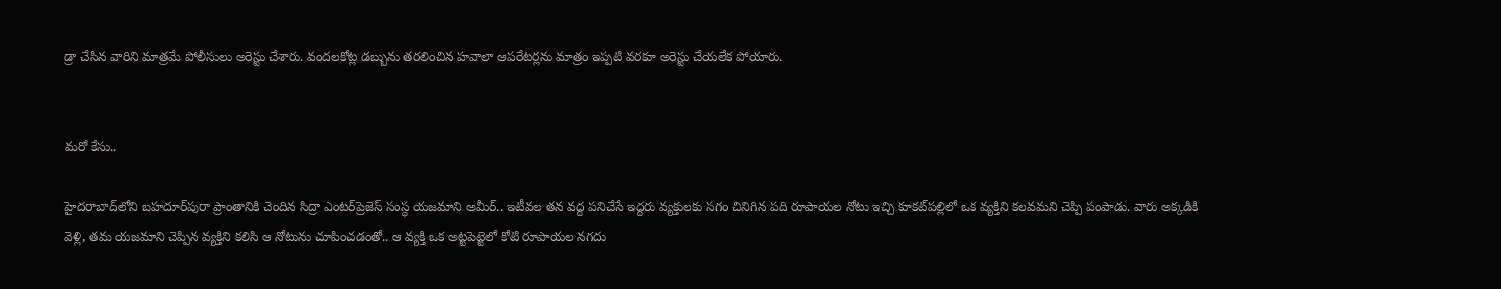డ్రా చేసిన వారిని మాత్రమే పోలీసులు అరెస్టు చేశారు. వందలకోట్ల డబ్బును తరలించిన హవాలా ఆపరేటర్లను మాత్రం ఇప్పటి వరకూ అరెస్టు చేయలేక పోయారు.


మరో కేసు..

హైదరాబాద్‌లోని బహదూర్‌పురా ప్రాంతానికి చెందిన సిద్రా ఎంటర్‌ప్రెజెస్‌ సంస్ధ యజమాని అమీర్‌.. ఇటీవల తన వద్ద పనిచేసే ఇద్దరు వ్యక్తులకు సగం చినిగిన పది రూపాయల నోటు ఇచ్చి కూకట్‌పల్లిలో ఒక వ్యక్తిని కలవమని చెప్పి పంపాడు. వారు అక్కడికి వెళ్లి, తమ యజమాని చెప్పిన వ్యక్తిని కలిసి ఆ నోటును చూపించడంతో.. ఆ వ్యక్తి ఒక అట్టపెట్టెలో కోటి రూపాయల నగదు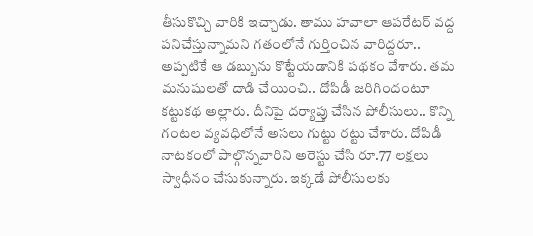తీసుకొచ్చి వారికి ఇచ్చాడు. తాము హవాలా ఆపరేటర్‌ వద్ద పనిచేస్తున్నామని గతంలోనే గుర్తించిన వారిద్దరూ.. అప్పటికే ఆ డబ్బును కొట్టేయడానికి పథకం వేశారు. తమ మనుషులతో దాడి చేయించి.. దోపిడీ జరిగిందంటూ కట్టుకథ అల్లారు. దీనిపై దర్యాప్తు చేసిన పోలీసులు.. కొన్ని గంటల వ్యవధిలోనే అసలు గుట్టు రట్టు చేశారు. దోపిడీ నాటకంలో పాల్గొన్నవారిని అరెస్టు చేసి రూ.77 లక్షలు స్వాధీనం చేసుకున్నారు. ఇక్కడే పోలీసులకు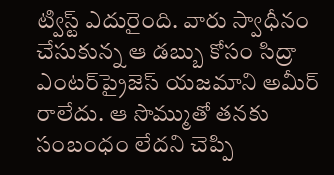ట్విస్ట్‌ ఎదురైంది. వారు స్వాధీనం చేసుకున్న ఆ డబ్బు కోసం సిద్రా ఎంటర్‌ప్రైజెస్‌ యజమాని అమీర్‌ రాలేదు. ఆ సొమ్ముతో తనకు సంబంధం లేదని చెప్పి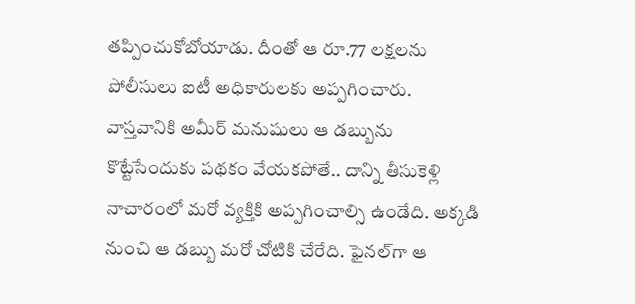తప్పించుకోబోయాడు. దీంతో ఆ రూ.77 లక్షలను పోలీసులు ఐటీ అధికారులకు అప్పగించారు. వాస్తవానికి అమీర్‌ మనుషులు ఆ డబ్బును కొట్టేసేందుకు పథకం వేయకపోతే.. దాన్ని తీసుకెళ్లి నాచారంలో మరో వ్యక్తికి అప్పగించాల్సి ఉండేది. అక్కడి నుంచి ఆ డబ్బు మరో చోటికి చేరేది. ఫైనల్‌గా ఆ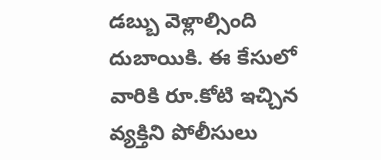డబ్బు వెళ్లాల్సింది దుబాయికి. ఈ కేసులో వారికి రూ.కోటి ఇచ్చిన వ్యక్తిని పోలీసులు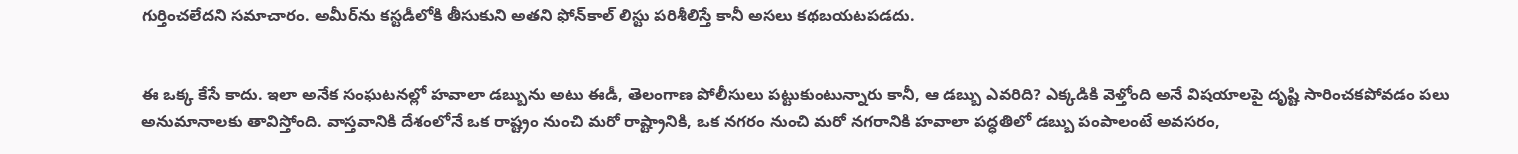గుర్తించలేదని సమాచారం. అమీర్‌ను కస్టడీలోకి తీసుకుని అతని ఫోన్‌కాల్‌ లిస్టు పరిశీలిస్తే కానీ అసలు కథబయటపడదు.


ఈ ఒక్క కేసే కాదు. ఇలా అనేక సంఘటనల్లో హవాలా డబ్బును అటు ఈడీ, తెలంగాణ పోలీసులు పట్టుకుంటున్నారు కానీ, ఆ డబ్బు ఎవరిది? ఎక్కడికి వెళ్తోంది అనే విషయాలపై దృష్టి సారించకపోవడం పలు అనుమానాలకు తావిస్తోంది. వాస్తవానికి దేశంలోనే ఒక రాష్ట్రం నుంచి మరో రాష్ట్రానికి, ఒక నగరం నుంచి మరో నగరానికి హవాలా పద్ధతిలో డబ్బు పంపాలంటే అవసరం,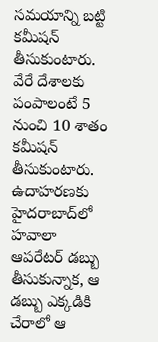సమయాన్ని బట్టి కమీషన్‌ తీసుకుంటారు. వేరే దేశాలకు పంపాలంటే 5 నుంచి 10 శాతం కమీషన్‌ తీసుకుంటారు. ఉదాహరణకు హైదరాబాద్‌లో హవాలా ఆపరేటర్‌ డబ్బు తీసుకున్నాక, ఆ డబ్బు ఎక్కడికి చేరాలో ఆ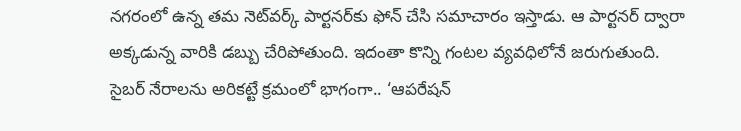నగరంలో ఉన్న తమ నెట్‌వర్క్‌ పార్టనర్‌కు ఫోన్‌ చేసి సమాచారం ఇస్తాడు. ఆ పార్టనర్‌ ద్వారా అక్కడున్న వారికి డబ్బు చేరిపోతుంది. ఇదంతా కొన్ని గంటల వ్యవధిలోనే జరుగుతుంది. సైబర్‌ నేరాలను అరికట్టే క్రమంలో భాగంగా.. ‘ఆపరేషన్‌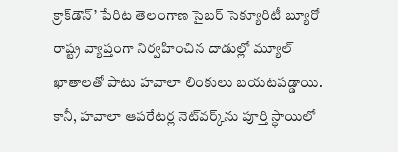క్రాక్‌డౌన్‌’ పేరిట తెలంగాణ సైబర్‌ సెక్యూరిటీ బ్యూరో రాష్ట్ర వ్యాప్తంగా నిర్వహించిన దాడుల్లో మ్యూల్‌ ఖాతాలతో పాటు హవాలా లింకులు బయటపడ్డాయి. కానీ, హవాలా ఆపరేటర్ల నెట్‌వర్క్‌ను పూర్తి స్ధాయిలో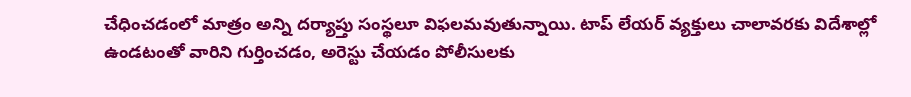చేధించడంలో మాత్రం అన్ని దర్యాప్తు సంస్థలూ విఫలమవుతున్నాయి. టాప్‌ లేయర్‌ వ్యక్తులు చాలావరకు విదేశాల్లో ఉండటంతో వారిని గుర్తించడం, అరెస్టు చేయడం పోలీసులకు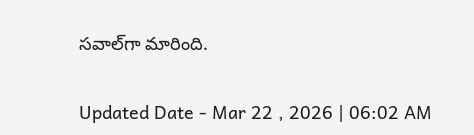సవాల్‌గా మారింది.

Updated Date - Mar 22 , 2026 | 06:02 AM